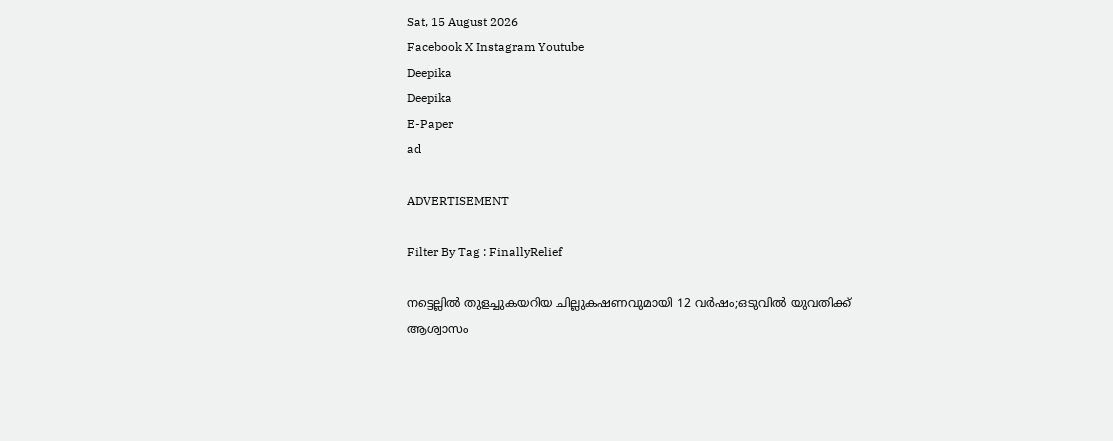Sat, 15 August 2026
Facebook X Instagram Youtube
Deepika
Deepika
E-Paper
ad

ADVERTISEMENT

Filter By Tag : FinallyRelief

നട്ടെല്ലിൽ തുളച്ചുകയറിയ ചില്ലുകഷണവുമായി 12 വർഷം;ഒടുവിൽ യുവതിക്ക് ആശ്വാസം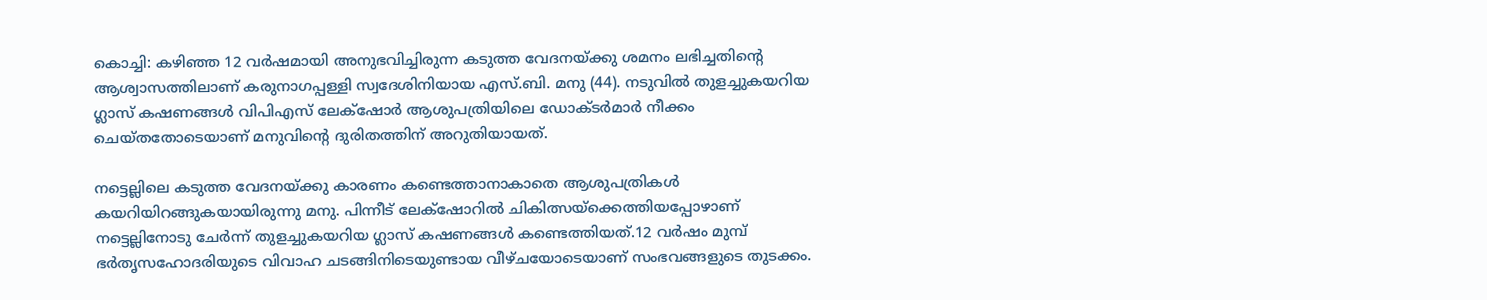കൊച്ചി: കഴിഞ്ഞ 12 വര്‍ഷമായി അനുഭവിച്ചിരുന്ന കടുത്ത വേദനയ്ക്കു ശമനം ലഭിച്ചതിന്‍റെ ആശ്വാസത്തിലാണ് കരുനാഗപ്പള്ളി സ്വദേശിനിയായ എസ്.ബി. മനു (44). നടുവില്‍ തുളച്ചുകയറിയ ഗ്ലാസ് കഷണങ്ങള്‍ വിപിഎസ് ലേക്‌ഷോര്‍ ആശുപത്രിയിലെ ഡോക്ടര്‍മാര്‍ നീക്കം ചെയ്തതോടെയാണ് മനുവിന്‍റെ ദുരിതത്തിന് അറുതിയായത്.

നട്ടെല്ലിലെ കടുത്ത വേദനയ്ക്കു കാരണം കണ്ടെത്താനാകാതെ ആശുപത്രികള്‍ കയറിയിറങ്ങുകയായിരുന്നു മനു. പിന്നീട് ലേക്‌ഷോറില്‍ ചികിത്സയ്ക്കെത്തിയപ്പോഴാണ് നട്ടെല്ലിനോടു ചേര്‍ന്ന് തുളച്ചുകയറിയ ഗ്ലാസ് കഷണങ്ങള്‍ കണ്ടെത്തിയത്.12 വര്‍ഷം മുമ്പ് ഭര്‍തൃസഹോദരിയുടെ വിവാഹ ചടങ്ങിനിടെയുണ്ടായ വീഴ്ചയോടെയാണ് സംഭവങ്ങളുടെ തുടക്കം.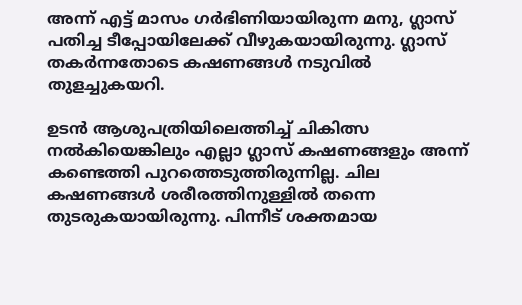അന്ന് എട്ട് മാസം ഗര്‍ഭിണിയായിരുന്ന മനു, ഗ്ലാസ് പതിച്ച ടീപ്പോയിലേക്ക് വീഴുകയായിരുന്നു. ഗ്ലാസ് തകര്‍ന്നതോടെ കഷണങ്ങള്‍ നടുവില്‍ തുളച്ചുകയറി.

ഉടന്‍ ആശുപത്രിയിലെത്തിച്ച് ചികിത്സ നല്‍കിയെങ്കിലും എല്ലാ ഗ്ലാസ് കഷണങ്ങളും അന്ന് കണ്ടെത്തി പുറത്തെടുത്തിരുന്നില്ല. ചില കഷണങ്ങള്‍ ശരീരത്തിനുള്ളില്‍ തന്നെ തുടരുകയായിരുന്നു. പിന്നീട് ശക്തമായ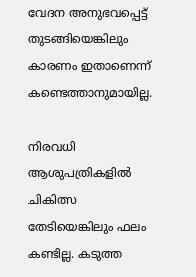വേദന അനുഭവപ്പെട്ട് തുടങ്ങിയെങ്കിലും കാരണം ഇതാണെന്ന് കണ്ടെത്താനുമായില്ല.

നിരവധി ആശുപത്രികളില്‍ ചികിത്സ തേടിയെങ്കിലും ഫലം കണ്ടില്ല. കടുത്ത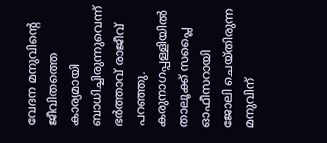വേദന മനുവിന്‍റെ ജീവിതത്തെ കാര്യമായി ബാധിച്ചിരുന്നുവെന്ന് ഭര്‍ത്താവ് രാജീവ് പറഞ്ഞു. കരുനാഗപ്പള്ളിയില്‍ താലൂക്ക് സപ്ലൈ ഓഫീസറായി ജോലി ചെയ്തിരുന്ന മനുവിന്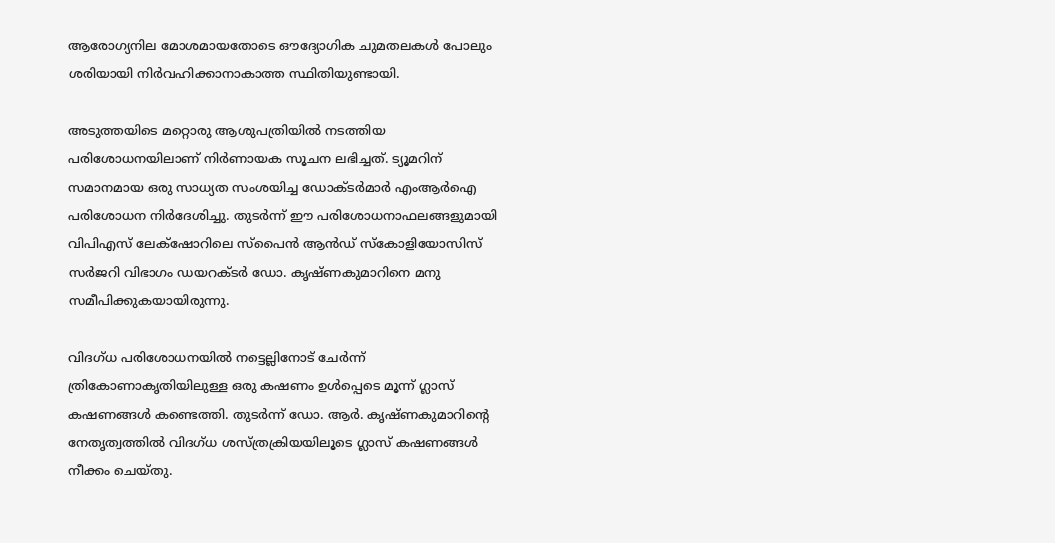ആരോഗ്യനില മോശമായതോടെ ഔദ്യോഗിക ചുമതലകള്‍ പോലും ശരിയായി നിര്‍വഹിക്കാനാകാത്ത സ്ഥിതിയുണ്ടായി.

അടുത്തയിടെ മറ്റൊരു ആശുപത്രിയില്‍ നടത്തിയ പരിശോധനയിലാണ് നിര്‍ണായക സൂചന ലഭിച്ചത്. ട്യൂമറിന് സമാനമായ ഒരു സാധ്യത സംശയിച്ച ഡോക്ടര്‍മാര്‍ എംആര്‍ഐ പരിശോധന നിര്‍ദേശിച്ചു. തുടര്‍ന്ന് ഈ പരിശോധനാഫലങ്ങളുമായി വിപിഎസ് ലേക്‌ഷോറിലെ സ്‌പൈന്‍ ആന്‍ഡ് സ്‌കോളിയോസിസ് സര്‍ജറി വിഭാഗം ഡയറക്ടര്‍ ഡോ. കൃഷ്ണകുമാറിനെ മനു സമീപിക്കുകയായിരുന്നു.

വിദഗ്ധ പരിശോധനയില്‍ നട്ടെല്ലിനോട് ചേര്‍ന്ന് ത്രികോണാകൃതിയിലുള്ള ഒരു കഷണം ഉള്‍പ്പെടെ മൂന്ന് ഗ്ലാസ് കഷണങ്ങള്‍ കണ്ടെത്തി. തുടര്‍ന്ന് ഡോ. ആര്‍. കൃഷ്ണകുമാറിന്‍റെ നേതൃത്വത്തില്‍ വിദഗ്ധ ശസ്ത്രക്രിയയിലൂടെ ഗ്ലാസ് കഷണങ്ങള്‍ നീക്കം ചെയ്തു.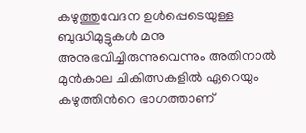കഴുത്തുവേദന ഉൾപ്പെടെയുള്ള ബുദ്ധിമുട്ടുകള്‍ മനു അനുഭവിച്ചിരുന്നുവെന്നും അതിനാല്‍ മുന്‍കാല ചികിത്സകളില്‍ ഏറെയും കഴുത്തിന്‍റെ ഭാഗത്താണ്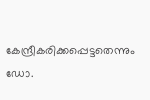കേന്ദ്രീകരിക്കപ്പെട്ടതെന്നും ഡോ.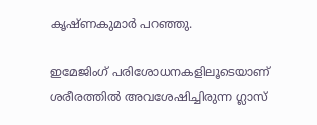കൃഷ്ണകുമാര്‍ പറഞ്ഞു.

ഇമേജിംഗ് പരിശോധനകളിലൂടെയാണ് ശരീരത്തില്‍ അവശേഷിച്ചിരുന്ന ഗ്ലാസ്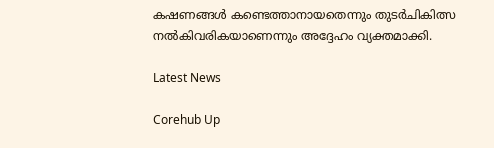കഷണങ്ങള്‍ കണ്ടെത്താനായതെന്നും തുടര്‍ചികിത്സ നല്‍കിവരികയാണെന്നും അദ്ദേഹം വ്യക്തമാക്കി.

Latest News

Corehub Up